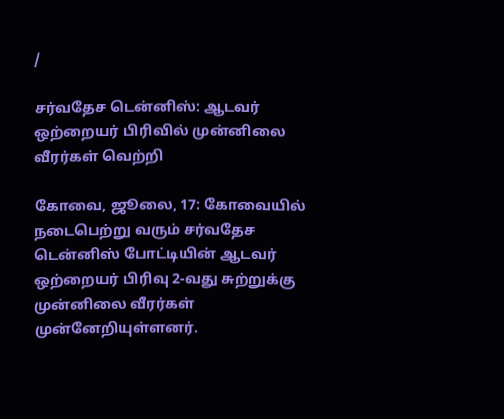/

சர்வதேச டென்னிஸ்: ஆடவர் ஒற்றையர் பிரிவில் முன்னிலை வீரர்கள் வெற்றி

கோவை, ஜூலை, 17: கோவையில் நடைபெற்று வரும் சர்வதேச டென்னிஸ் போட்டியின் ஆடவர் ஒற்றையர் பிரிவு 2-வது சுற்றுக்கு முன்னிலை வீரர்கள் முன்னேறியுள்ளனர்.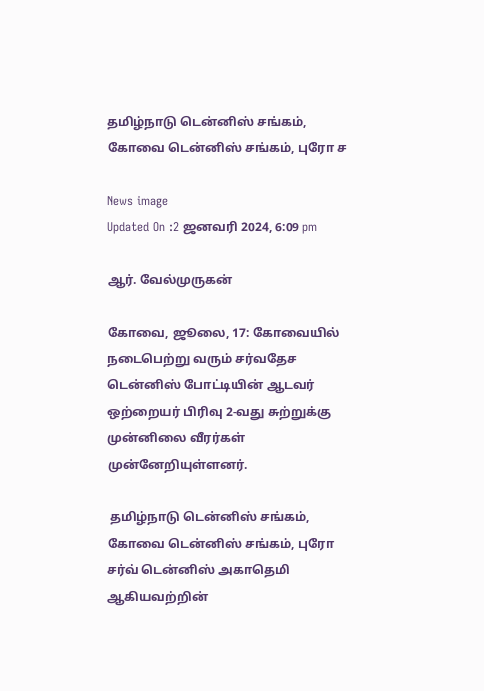தமிழ்நாடு டென்னிஸ் சங்கம், கோவை டென்னிஸ் சங்கம், புரோ ச

News image
Updated On :2 ஜனவரி 2024, 6:09 pm

ஆர். வேல்முருகன்

கோவை, ஜூலை, 17: கோவையில் நடைபெற்று வரும் சர்வதேச டென்னிஸ் போட்டியின் ஆடவர் ஒற்றையர் பிரிவு 2-வது சுற்றுக்கு முன்னிலை வீரர்கள் முன்னேறியுள்ளனர்.

 தமிழ்நாடு டென்னிஸ் சங்கம், கோவை டென்னிஸ் சங்கம், புரோ சர்வ் டென்னிஸ் அகாதெமி ஆகியவற்றின்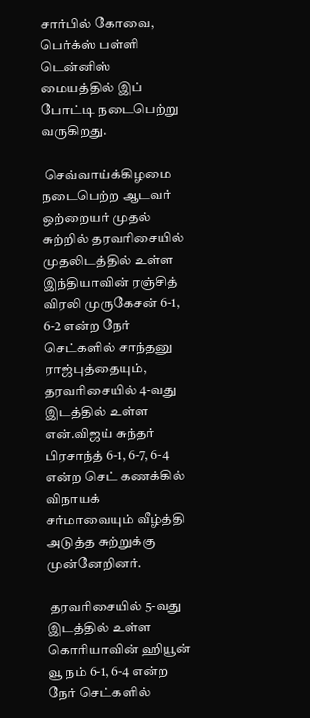சார்பில் கோவை, பெர்க்ஸ் பள்ளி டென்னிஸ் மையத்தில் இப் போட்டி நடைபெற்று வருகிறது.

 செவ்வாய்க்கிழமை நடைபெற்ற ஆடவர் ஒற்றையர் முதல் சுற்றில் தரவரிசையில் முதலிடத்தில் உள்ள இந்தியாவின் ரஞ்சித் விரலி முருகேசன் 6-1, 6-2 என்ற நேர் செட்களில் சாந்தனு ராஜ்புத்தையும், தரவரிசையில் 4-வது இடத்தில் உள்ள என்.விஜய் சுந்தர் பிரசாந்த் 6-1, 6-7, 6-4 என்ற செட் கணக்கில் விநாயக் சர்மாவையும் வீழ்த்தி அடுத்த சுற்றுக்கு முன்னேறினர்.

 தரவரிசையில் 5-வது இடத்தில் உள்ள கொரியாவின் ஹியூன் வூ நம் 6-1, 6-4 என்ற நேர் செட்களில்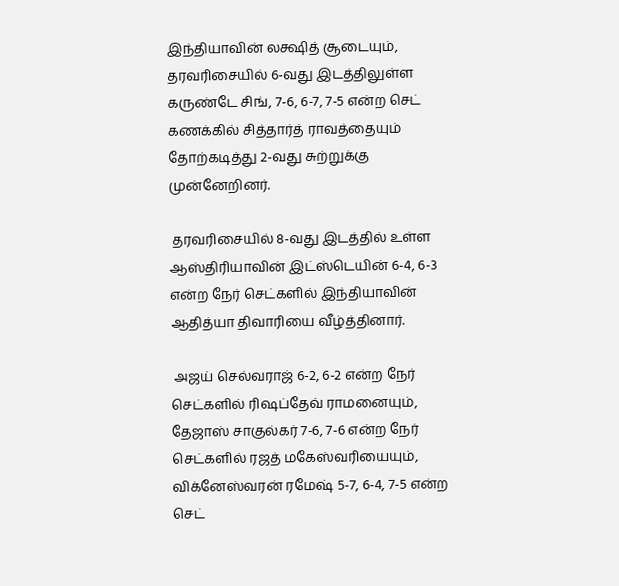இந்தியாவின் லக்ஷித் சூடையும், தரவரிசையில் 6-வது இடத்திலுள்ள கருண்டே சிங், 7-6, 6-7, 7-5 என்ற செட் கணக்கில் சித்தார்த் ராவத்தையும் தோற்கடித்து 2-வது சுற்றுக்கு முன்னேறினர்.

 தரவரிசையில் 8-வது இடத்தில் உள்ள ஆஸ்திரியாவின் இட்ஸ்டெயின் 6-4, 6-3 என்ற நேர் செட்களில் இந்தியாவின் ஆதித்யா திவாரியை வீழ்த்தினார்.

 அஜய் செல்வராஜ் 6-2, 6-2 என்ற நேர் செட்களில் ரிஷப்தேவ் ராமனையும், தேஜாஸ் சாகுல்கர் 7-6, 7-6 என்ற நேர் செட்களில் ரஜத் மகேஸ்வரியையும், விக்னேஸ்வரன் ரமேஷ் 5-7, 6-4, 7-5 என்ற செட்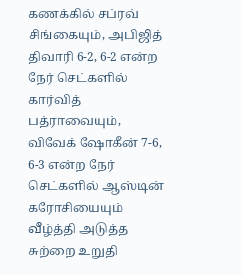கணக்கில் சப்ரவ் சிங்கையும், அபிஜித் திவாரி 6-2, 6-2 என்ற நேர் செட்களில் கார்வித் பத்ராவையும், விவேக் ஷோகீன் 7-6, 6-3 என்ற நேர் செட்களில் ஆஸ்டின் கரோசியையும் வீழ்த்தி அடுத்த சுற்றை உறுதி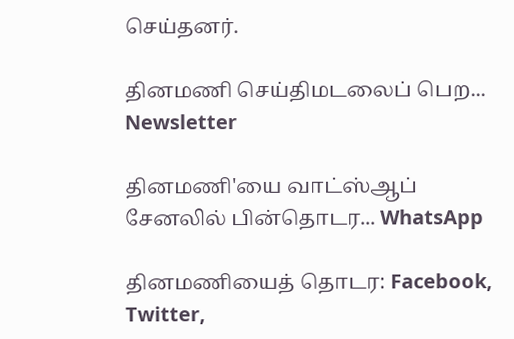செய்தனர்.

தினமணி செய்திமடலைப் பெற... Newsletter

தினமணி'யை வாட்ஸ்ஆப் சேனலில் பின்தொடர... WhatsApp

தினமணியைத் தொடர: Facebook, Twitter,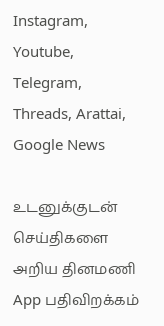Instagram, Youtube, Telegram, Threads, Arattai, Google News

உடனுக்குடன் செய்திகளை அறிய தினமணி App பதிவிறக்கம்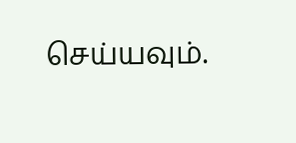செய்யவும்.